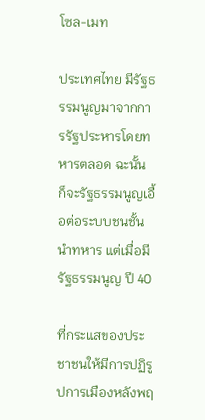โซล-เมท

ประเทศไทย มีรัฐธรรมนูญมาจากการรัฐประหารโดยทหารตลอด ฉะนั้น ก็จะรัฐธรรมนูญเอื้อต่อระบบชนชั้นนำทหาร แต่เมื่อมีรัฐธรรมนูญ ปี 40

ที่กระแสของประชาชนให้มีการปฏิรูปการเมืองหลังพฤ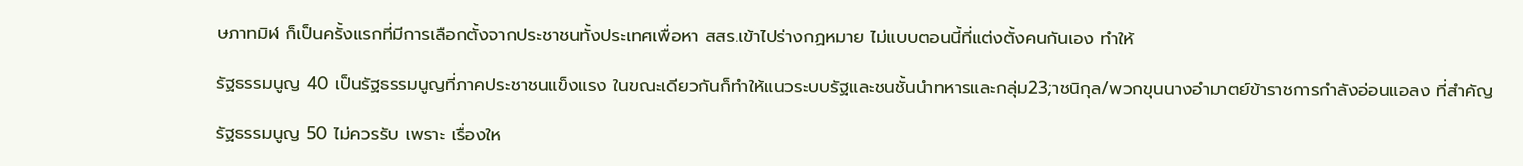ษภาทมิฬ ก็เป็นครั้งแรกที่มีการเลือกตั้งจากประชาชนทั้งประเทศเพื่อหา สสร.เข้าไปร่างกฏหมาย ไม่แบบตอนนี้ที่แต่งตั้งคนกันเอง ทำให้

รัฐธรรมนูญ 40 เป็นรัฐธรรมนูญที่ภาคประชาชนแข็งแรง ในขณะเดียวกันก็ทำให้แนวระบบรัฐและชนชั้นนำทหารและกลุ่ม23;าชนิกุล/พวกขุนนางอำมาตย์ข้าราชการกำลังอ่อนแอลง ที่สำคัญ

รัฐธรรมนูญ 50 ไม่ควรรับ เพราะ เรื่องให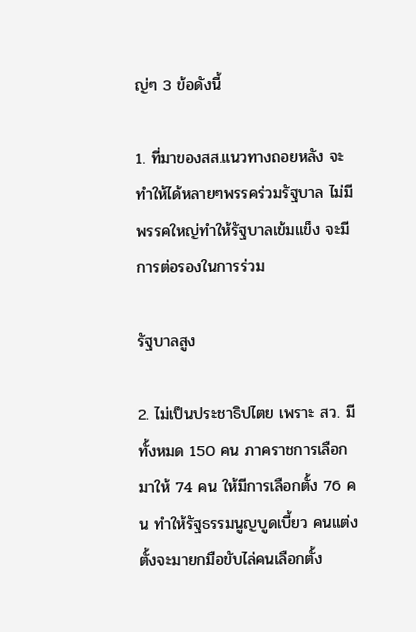ญ่ๆ 3 ข้อดังนี้

1. ที่มาของสส.แนวทางถอยหลัง จะทำให้ได้หลายๆพรรคร่วมรัฐบาล ไม่มีพรรคใหญ่ทำให้รัฐบาลเข้มแข็ง จะมีการต่อรองในการร่วม

รัฐบาลสูง

2. ไม่เป็นประชาธิปไตย เพราะ สว. มีทั้งหมด 150 คน ภาคราชการเลือกมาให้ 74 คน ให้มีการเลือกตั้ง 76 คน ทำให้รัฐธรรมนูญบูดเบี้ยว คนแต่งตั้งจะมายกมือขับไล่คนเลือกตั้ง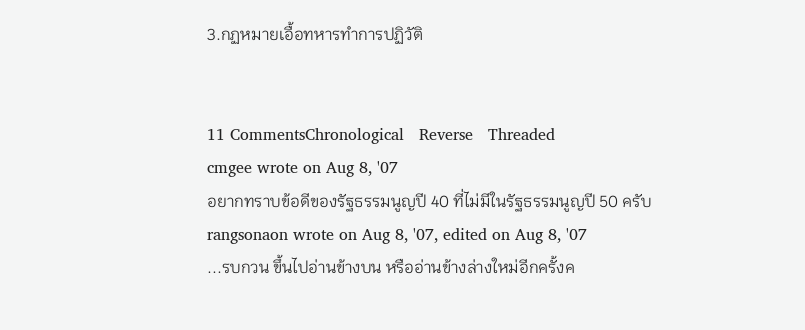3.กฏหมายเอื้อทหารทำการปฏิวัติ


11 CommentsChronological   Reverse   Threaded
cmgee wrote on Aug 8, '07
อยากทราบข้อดีของรัฐธรรมนูญปี 40 ที่ไม่มีในรัฐธรรมนูญปี 50 ครับ
rangsonaon wrote on Aug 8, '07, edited on Aug 8, '07
...รบกวน ขึ้นไปอ่านข้างบน หรืออ่านข้างล่างใหม่อีกครั้งค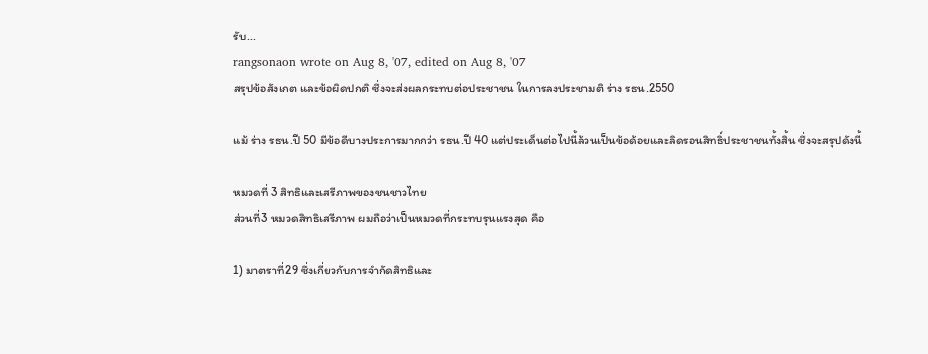รับ...
rangsonaon wrote on Aug 8, '07, edited on Aug 8, '07
สรุปข้อสังเกต และข้อผิดปกติ ซึ่งจะส่งผลกระทบต่อประชาชน ในการลงประชามติ ร่าง รธน.2550

แม้ ร่าง รธน.ปี 50 มีข้อดีบางประการมากกว่า รธน.ปี 40 แต่ประเด็นต่อไปนี้ล้วนเป็นข้อด้อยและลิดรอนสิทธิ์ประชาชนทั้งสิ้น ซึ่งจะสรุปดังนี้

หมวดที่ 3 สิทธิและเสรีภาพของชนชาวไทย
ส่วนที่3 หมวดสิทธิเสรีภาพ ผมถือว่าเป็นหมวดที่กระทบรุนแรงสุด คือ

1) มาตราที่29 ซึ่งเกี่ยวกับการจำกัดสิทธิและ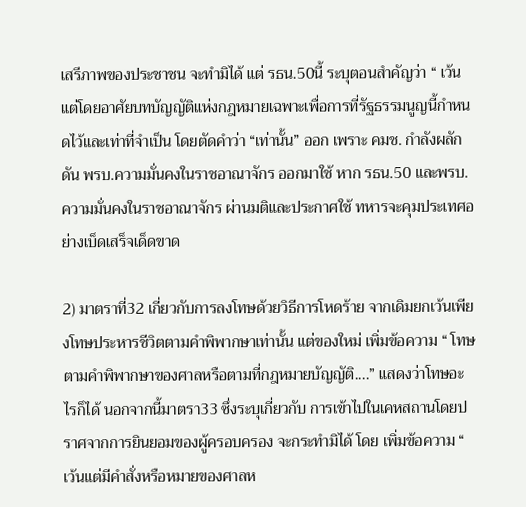เสรีภาพของประชาชน จะทำมิได้ แต่ รธน.50นี้ ระบุตอนสำคัญว่า “ เว้นแต่โดยอาศัยบทบัญญัติแห่งกฎหมายเฉพาะเพื่อการที่รัฐธรรมนูญนี้กำหนดไว้และเท่าที่จำเป็น โดยตัดคำว่า “เท่านั้น” ออก เพราะ คมช. กำลังผลักดัน พรบ.ความมั่นคงในราชอาณาจักร ออกมาใช้ หาก รธน.50 และพรบ.ความมั่นคงในราชอาณาจักร ผ่านมติและประกาศใช้ ทหารจะคุมประเทศอย่างเบ็ดเสร็จเด็ดขาด

2) มาตราที่32 เกี่ยวกับการลงโทษด้วยวิธีการโหดร้าย จากเดิมยกเว้นเพียงโทษประหารชีวิตตามคำพิพากษาเท่านั้น แต่ของใหม่ เพิ่มข้อความ “ โทษตามคำพิพากษาของศาลหรือตามที่กฎหมายบัญญัติ....” แสดงว่าโทษอะไรก็ได้ นอกจากนี้มาตรา33 ซึ่งระบุเกี่ยวกับ การเข้าไปในเคหสถานโดยปราศจากการยินยอมของผู้ครอบครอง จะกระทำมิได้ โดย เพิ่มข้อความ “ เว้นแต่มีคำสั่งหรือหมายของศาลห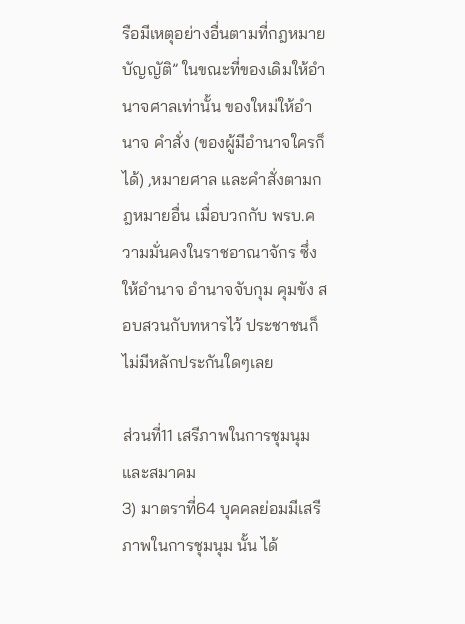รือมีเหตุอย่างอื่นตามที่กฎหมายบัญญัติ” ในขณะที่ของเดิมให้อำนาจศาลเท่านั้น ของใหม่ให้อำนาจ คำสั่ง (ของผู้มีอำนาจใครก็ได้) ,หมายศาล และคำสั่งตามกฎหมายอื่น เมื่อบวกกับ พรบ.ความมั่นคงในราชอาณาจักร ซึ่งให้อำนาจ อำนาจจับกุม คุมขัง สอบสวนกับทหารไว้ ประชาชนก็ไม่มีหลักประกันใดๆเลย

ส่วนที่11 เสรีภาพในการชุมนุมและสมาคม
3) มาตราที่64 บุคคลย่อมมีเสรีภาพในการชุมนุม นั้น ได้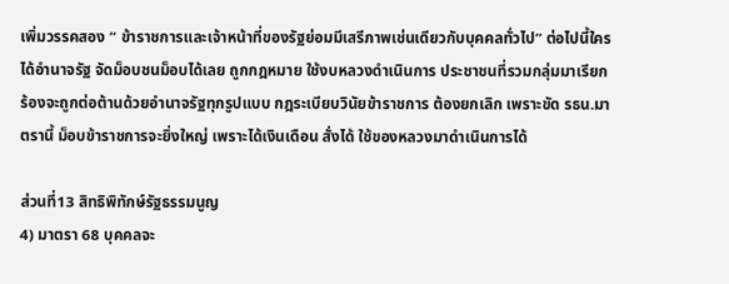เพิ่มวรรคสอง “ ข้าราชการและเจ้าหน้าที่ของรัฐย่อมมีเสรีภาพเช่นเดียวกับบุคคลทั่วไป” ต่อไปนี้ใครได้อำนาจรัฐ จัดม็อบชนม็อบได้เลย ถูกกฎหมาย ใช้งบหลวงดำเนินการ ประชาชนที่รวมกลุ่มมาเรียกร้องจะถูกต่อต้านด้วยอำนาจรัฐทุกรูปแบบ กฎระเบียบวินัยข้าราชการ ต้องยกเลิก เพราะขัด รธน.มาตรานี้ ม็อบข้าราชการจะยิ่งใหญ่ เพราะได้เงินเดือน สั่งได้ ใช้ของหลวงมาดำเนินการได้

ส่วนที่13 สิทธิพิทักษ์รัฐธรรมนูญ
4) มาตรา 68 บุคคลจะ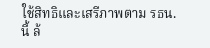ใช้สิทธิและเสรีภาพตาม รธน.นี้ ล้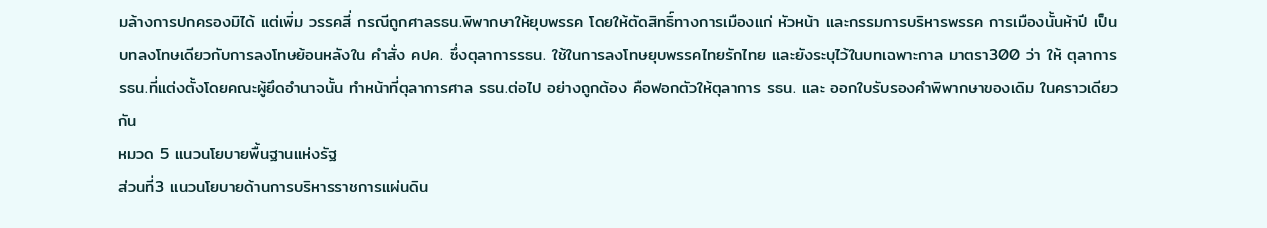มล้างการปกครองมิได้ แต่เพิ่ม วรรคสี่ กรณีถูกศาลรธน.พิพากษาให้ยุบพรรค โดยให้ตัดสิทธิ์ทางการเมืองแก่ หัวหน้า และกรรมการบริหารพรรค การเมืองนั้นห้าปี เป็นบทลงโทษเดียวกับการลงโทษย้อนหลังใน คำสั่ง คปค. ซึ่งตุลาการรธน. ใช้ในการลงโทษยุบพรรคไทยรักไทย และยังระบุไว้ในบทเฉพาะกาล มาตรา300 ว่า ให้ ตุลาการ รธน.ที่แต่งตั้งโดยคณะผู้ยึดอำนาจนั้น ทำหน้าที่ตุลาการศาล รธน.ต่อไป อย่างถูกต้อง คือฟอกตัวให้ตุลาการ รธน. และ ออกใบรับรองคำพิพากษาของเดิม ในคราวเดียวกัน
หมวด 5 แนวนโยบายพื้นฐานแห่งรัฐ
ส่วนที่3 แนวนโยบายด้านการบริหารราชการแผ่นดิน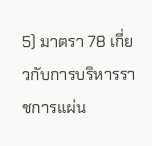5) มาตรา 78 เกี่ยวกับการบริหารราชการแผ่น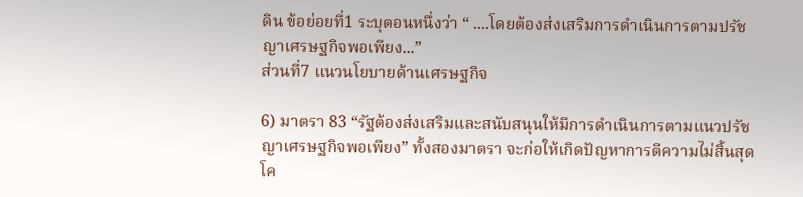ดิน ข้อย่อยที่1 ระบุตอนหนึ่งว่า “ ....โดยต้องส่งเสริมการดำเนินการตามปรัชญาเศรษฐกิจพอเพียง...”
ส่วนที่7 แนวนโยบายด้านเศรษฐกิจ

6) มาตรา 83 “รัฐต้องส่งเสริมและสนับสนุนให้มีการดำเนินการตามแนวปรัชญาเศรษฐกิจพอเพียง” ทั้งสองมาตรา จะก่อให้เกิดปัญหาการตีความไม่สิ้นสุด โค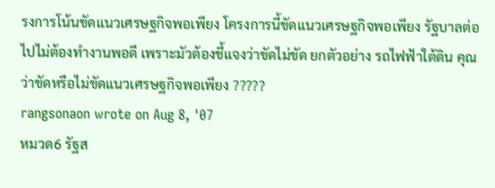รงการโน้นขัดแนวเศรษฐกิจพอเพียง โครงการนี้ขัดแนวเศรษฐกิจพอเพียง รัฐบาลต่อไปไม่ต้องทำงานพอดี เพราะมัวต้องชี้แจงว่าขัดไม่ขัด ยกตัวอย่าง รถไฟฟ้าใต้ดิน คุณว่าขัดหรือไม่ขัดแนวเศรษฐกิจพอเพียง ?????
rangsonaon wrote on Aug 8, '07
หมวด6 รัฐส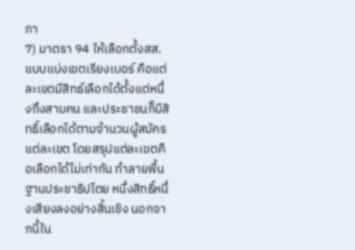ภา
7) มาตรา 94 ให้เลือกตั้งสส.แบบแบ่งเขตเรียงเบอร์ คือแต่ละเขตมีสิทธ์เลือกได้ตั้งแต่หนึ่งถึงสามคน และประชาชนก็มีสิทธิ์เลือกได้ตามจำนวนผู้สมัครแต่ละเขต โดยสรุปแต่ละเขตคือเลือกได้ไม่เท่ากัน ทำลายพื้นฐานประชาธิปไตย หนึ่งสิทธิ์หนึ่งเสียงลงอย่างสิ้นเชิง นอกจากนี้ใน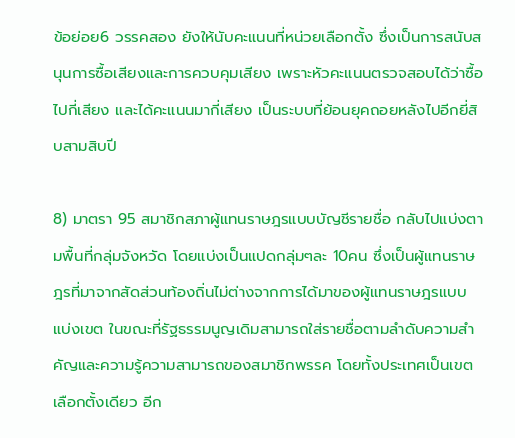ข้อย่อย6 วรรคสอง ยังให้นับคะแนนที่หน่วยเลือกตั้ง ซึ่งเป็นการสนับสนุนการซื้อเสียงและการควบคุมเสียง เพราะหัวคะแนนตรวจสอบได้ว่าซื้อไปกี่เสียง และได้คะแนนมากี่เสียง เป็นระบบที่ย้อนยุคถอยหลังไปอีกยี่สิบสามสิบปี

8) มาตรา 95 สมาชิกสภาผู้แทนราษฎรแบบบัญชีรายชื่อ กลับไปแบ่งตามพื้นที่กลุ่มจังหวัด โดยแบ่งเป็นแปดกลุ่มๆละ 10คน ซึ่งเป็นผู้แทนราษฎรที่มาจากสัดส่วนท้องถิ่นไม่ต่างจากการได้มาของผู้แทนราษฎรแบบแบ่งเขต ในขณะที่รัฐธรรมนูญเดิมสามารถใส่รายชื่อตามลำดับความสำคัญและความรู้ความสามารถของสมาชิกพรรค โดยทั้งประเทศเป็นเขตเลือกตั้งเดียว อีก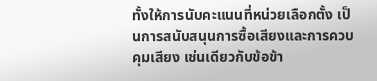ทั้งให้การนับคะแนนที่หน่วยเลือกตั้ง เป็นการสนับสนุนการซื้อเสียงและการควบคุมเสียง เช่นเดียวกับข้อข้า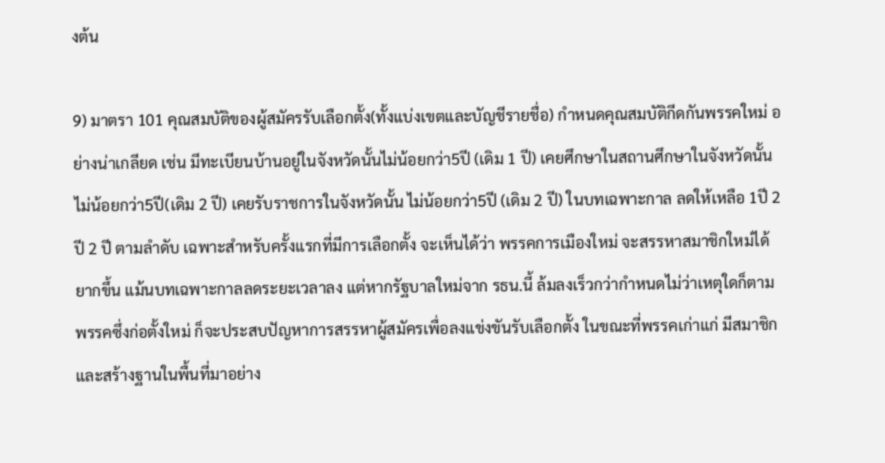งต้น

9) มาตรา 101 คุณสมบัติของผู้สมัครรับเลือกตั้ง(ทั้งแบ่งเขตและบัญชีรายชื่อ) กำหนดคุณสมบัติกีดกันพรรคใหม่ อย่างน่าเกลียด เช่น มีทะเบียนบ้านอยู่ในจังหวัดนั้นไม่น้อยกว่า5ปี (เดิม 1 ปี) เคยศึกษาในสถานศึกษาในจังหวัดนั้น ไม่น้อยกว่า5ปี(เดิม 2 ปี) เคยรับราชการในจังหวัดนั้น ไม่น้อยกว่า5ปี (เดิม 2 ปี) ในบทเฉพาะกาล ลดให้เหลือ 1ปี 2 ปี 2 ปี ตามลำดับ เฉพาะสำหรับครั้งแรกที่มีการเลือกตั้ง จะเห็นได้ว่า พรรคการเมืองใหม่ จะสรรหาสมาชิกใหม่ได้ยากขึ้น แม้นบทเฉพาะกาลลดระยะเวลาลง แต่หากรัฐบาลใหม่จาก รธน.นี้ ล้มลงเร็วกว่ากำหนดไม่ว่าเหตุใดก็ตาม พรรคซึ่งก่อตั้งใหม่ ก็จะประสบปัญหาการสรรหาผู้สมัครเพื่อลงแข่งขันรับเลือกตั้ง ในขณะที่พรรคเก่าแก่ มีสมาชิกและสร้างฐานในพื้นที่มาอย่าง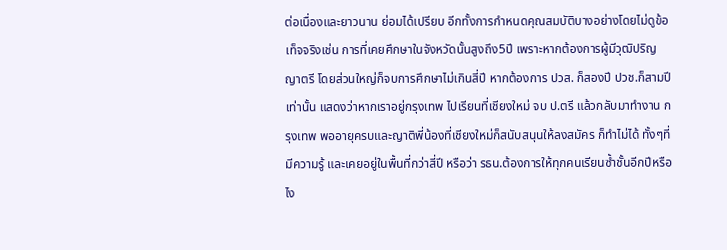ต่อเนื่องและยาวนาน ย่อมได้เปรียบ อีกทั้งการกำหนดคุณสมบัติบางอย่างโดยไม่ดูข้อเท็จจริงเช่น การที่เคยศึกษาในจังหวัดนั้นสูงถึง5ปี เพราะหากต้องการผู้มีวุฒิปริญญาตรี โดยส่วนใหญ่ก็จบการศึกษาไม่เกินสี่ปี หากต้องการ ปวส. ก็สองปี ปวช.ก็สามปี เท่านั้น แสดงว่าหากเราอยู่กรุงเทพ ไปเรียนที่เชียงใหม่ จบ ป.ตรี แล้วกลับมาทำงาน กรุงเทพ พออายุครบและญาติพี่น้องที่เชียงใหม่ก็สนับสนุนให้ลงสมัคร ก็ทำไม่ได้ ทั้งๆที่มีความรู้ และเคยอยู่ในพื้นที่กว่าสี่ปี หรือว่า รธน.ต้องการให้ทุกคนเรียนซ้ำชั้นอีกปีหรือไง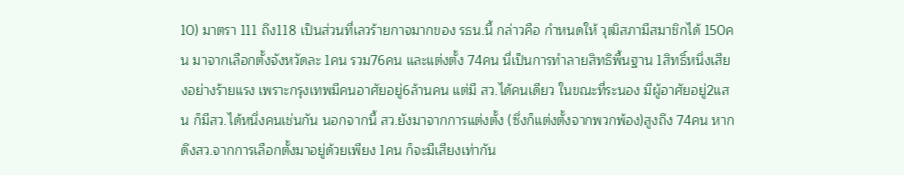10) มาตรา 111 ถึง118 เป็นส่วนที่เลวร้ายกาจมากของ รธน.นี้ กล่าวคือ กำหนดให้ วุฒิสภามีสมาชิกได้ 150คน มาจากเลือกตั้งจังหวัดละ 1คน รวม76คน และแต่งตั้ง 74คน นี่เป็นการทำลายสิทธิพื้นฐาน 1สิทธิ์หนึ่งเสียงอย่างร้ายแรง เพราะกรุงเทพมีคนอาศัยอยู่6ล้านคน แต่มี สว.ได้คนเดียว ในขณะที่ระนอง มีผู้อาศัยอยู่2แสน ก็มีสว.ได้หนึ่งคนเช่นกัน นอกจากนี้ สว.ยังมาจากการแต่งตั้ง (ซึ่งก็แต่งตั้งจากพวกพ้อง)สูงถึง 74คน หากดึงสว.จากการเลือกตั้งมาอยู่ด้วยเพียง 1คน ก็จะมีเสียงเท่ากัน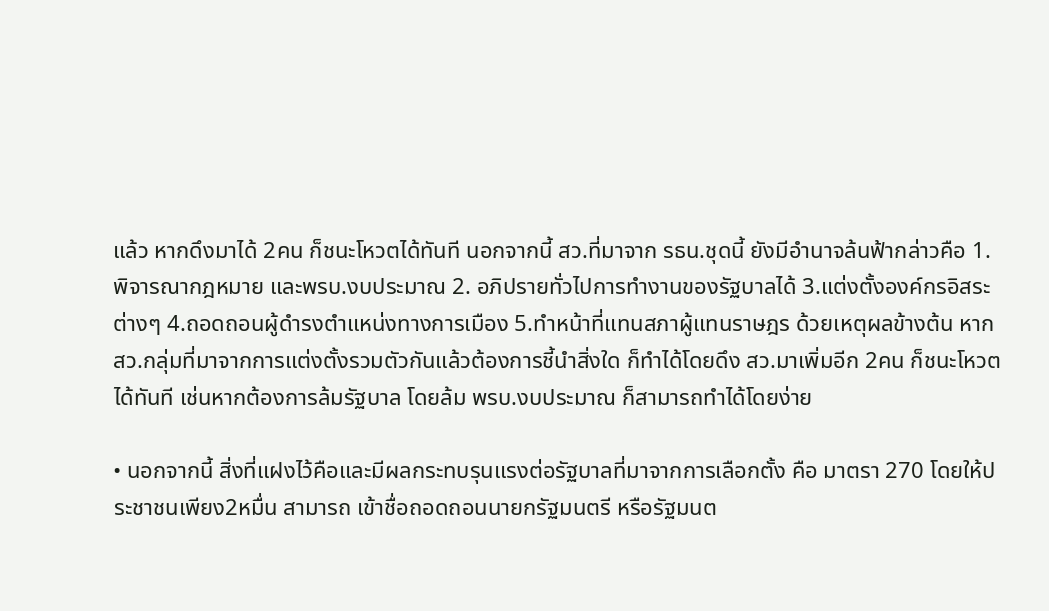แล้ว หากดึงมาได้ 2คน ก็ชนะโหวตได้ทันที นอกจากนี้ สว.ที่มาจาก รธน.ชุดนี้ ยังมีอำนาจล้นฟ้ากล่าวคือ 1. พิจารณากฎหมาย และพรบ.งบประมาณ 2. อภิปรายทั่วไปการทำงานของรัฐบาลได้ 3.แต่งตั้งองค์กรอิสระต่างๆ 4.ถอดถอนผู้ดำรงตำแหน่งทางการเมือง 5.ทำหน้าที่แทนสภาผู้แทนราษฎร ด้วยเหตุผลข้างต้น หาก สว.กลุ่มที่มาจากการแต่งตั้งรวมตัวกันแล้วต้องการชี้นำสิ่งใด ก็ทำได้โดยดึง สว.มาเพิ่มอีก 2คน ก็ชนะโหวตได้ทันที เช่นหากต้องการล้มรัฐบาล โดยล้ม พรบ.งบประมาณ ก็สามารถทำได้โดยง่าย

• นอกจากนี้ สิ่งที่แฝงไว้คือและมีผลกระทบรุนแรงต่อรัฐบาลที่มาจากการเลือกตั้ง คือ มาตรา 270 โดยให้ประชาชนเพียง2หมื่น สามารถ เข้าชื่อถอดถอนนายกรัฐมนตรี หรือรัฐมนต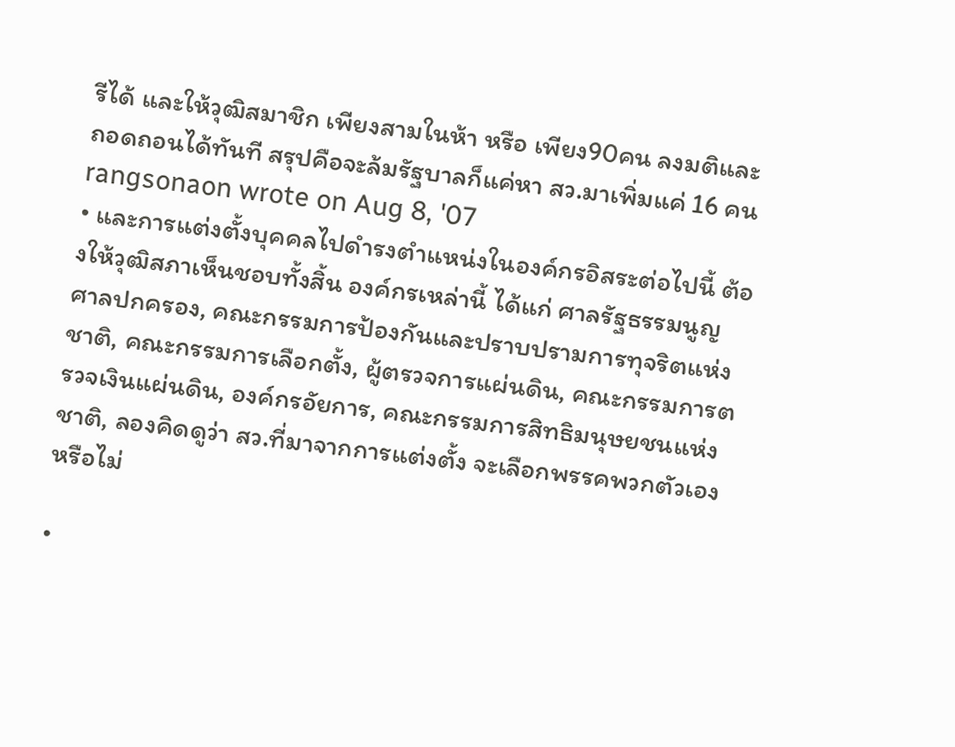รีได้ และให้วุฒิสมาชิก เพียงสามในห้า หรือ เพียง90คน ลงมติและถอดถอนได้ทันที สรุปคือจะล้มรัฐบาลก็แค่หา สว.มาเพิ่มแค่ 16 คน
rangsonaon wrote on Aug 8, '07
• และการแต่งตั้งบุคคลไปดำรงตำแหน่งในองค์กรอิสระต่อไปนี้ ต้องให้วุฒิสภาเห็นชอบทั้งสิ้น องค์กรเหล่านี้ ได้แก่ ศาลรัฐธรรมนูญ ศาลปกครอง, คณะกรรมการป้องกันและปราบปรามการทุจริตแห่งชาติ, คณะกรรมการเลือกตั้ง, ผู้ตรวจการแผ่นดิน, คณะกรรมการตรวจเงินแผ่นดิน, องค์กรอัยการ, คณะกรรมการสิทธิมนุษยชนแห่งชาติ, ลองคิดดูว่า สว.ที่มาจากการแต่งตั้ง จะเลือกพรรคพวกตัวเองหรือไม่

•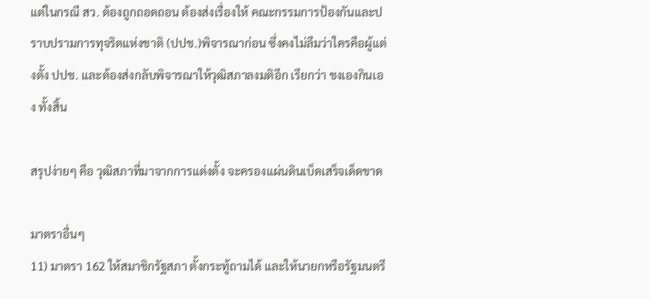แต่ในกรณี สว. ต้องถูกถอดถอน ต้องส่งเรื่องให้ คณะกรรมการป้องกันและปราบปรามการทุจริตแห่งชาติ (ปปช.)พิจารณาก่อน ซึ่งคงไม่ลืมว่าใครคือผู้แต่งตั้ง ปปช. และต้องส่งกลับพิจารณาให้วุฒิสภาลงมติอีก เรียกว่า ชงเองกินเอง ทั้งสิ้น

สรุปง่ายๆ คือ วุฒิสภาที่มาจากการแต่งตั้ง จะครองแผ่นดินเบ็ดเสร็จเด็ดขาด

มาตราอื่นๆ
11) มาตรา 162 ให้สมาชิกรัฐสภา ตั้งกระทู้ถามได้ และให้นายกหรือรัฐมนตรี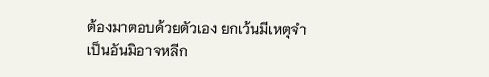ต้องมาตอบด้วยตัวเอง ยกเว้นมีเหตุจำเป็นอันมิอาจหลีก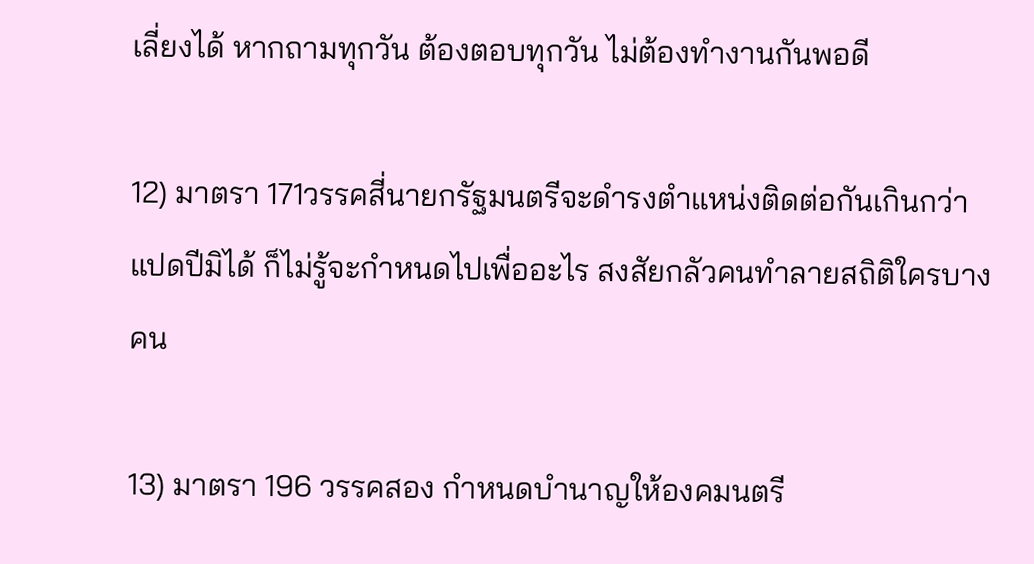เลี่ยงได้ หากถามทุกวัน ต้องตอบทุกวัน ไม่ต้องทำงานกันพอดี

12) มาตรา 171วรรคสี่นายกรัฐมนตรีจะดำรงตำแหน่งติดต่อกันเกินกว่าแปดปีมิได้ ก็ไม่รู้จะกำหนดไปเพื่ออะไร สงสัยกลัวคนทำลายสถิติใครบางคน

13) มาตรา 196 วรรคสอง กำหนดบำนาญให้องคมนตรี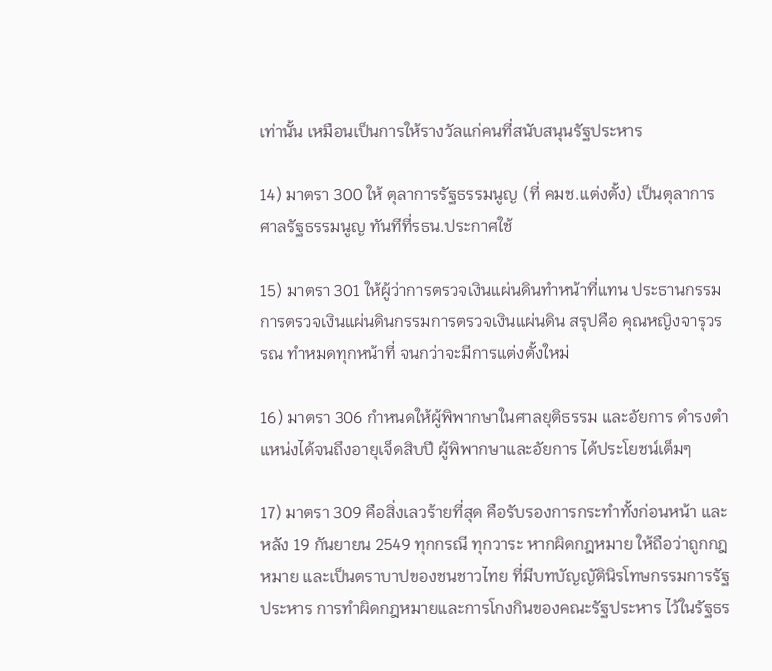เท่านั้น เหมือนเป็นการให้รางวัลแก่คนที่สนับสนุนรัฐประหาร

14) มาตรา 300 ให้ ตุลาการรัฐธรรมนูญ (ที่ คมช.แต่งตั้ง) เป็นตุลาการศาลรัฐธรรมนูญ ทันทีที่รธน.ประกาศใช้

15) มาตรา 301 ให้ผู้ว่าการตรวจเงินแผ่นดินทำหน้าที่แทน ประธานกรรมการตรวจเงินแผ่นดินกรรมการตรวจเงินแผ่นดิน สรุปคือ คุณหญิงจารุวรรณ ทำหมดทุกหน้าที่ จนกว่าจะมีการแต่งตั้งใหม่

16) มาตรา 306 กำหนดให้ผู้พิพากษาในศาลยุติธรรม และอัยการ ดำรงตำแหน่งได้จนถึงอายุเจ็ดสิบปี ผู้พิพากษาและอัยการ ได้ประโยชน์เต็มๆ

17) มาตรา 309 คือสิ่งเลวร้ายที่สุด คือรับรองการกระทำทั้งก่อนหน้า และ หลัง 19 กันยายน 2549 ทุกกรณี ทุกวาระ หากผิดกฎหมาย ให้ถือว่าถูกกฎหมาย และเป็นตราบาปของชนชาวไทย ที่มีบทบัญญัตินิรโทษกรรมการรัฐประหาร การทำผิดกฎหมายและการโกงกินของคณะรัฐประหาร ไว้ในรัฐธร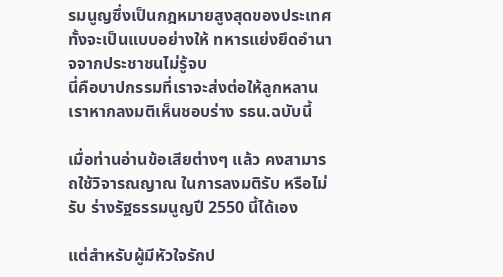รมนูญซึ่งเป็นกฎหมายสูงสุดของประเทศ ทั้งจะเป็นแบบอย่างให้ ทหารแย่งยึดอำนาจจากประชาชนไม่รู้จบ
นี่คือบาปกรรมที่เราจะส่งต่อให้ลูกหลานเราหากลงมติเห็นชอบร่าง รธน.ฉบับนี้

เมื่อท่านอ่านข้อเสียต่างๆ แล้ว คงสามารถใช้วิจารณญาณ ในการลงมติรับ หรือไม่รับ ร่างรัฐธรรมนูญปี 2550 นี้ได้เอง

แต่สำหรับผู้มีหัวใจรักป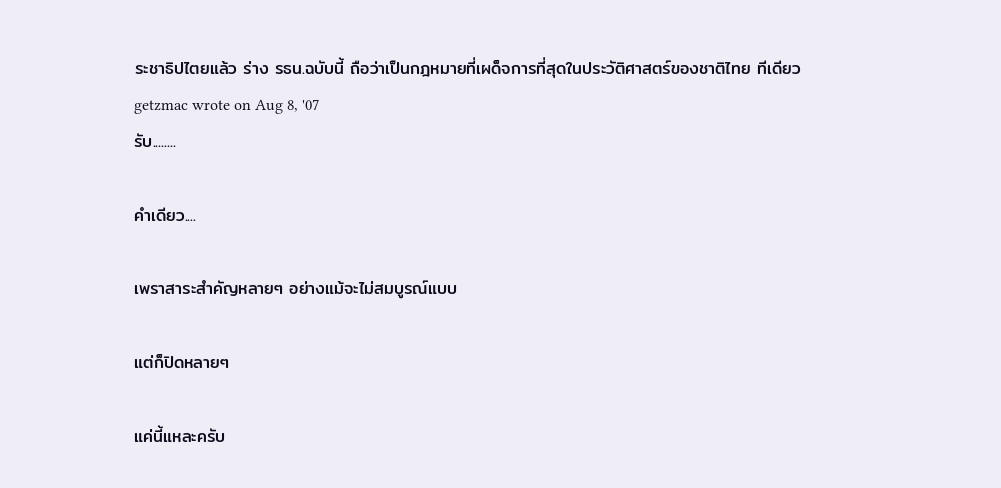ระชาธิปไตยแล้ว ร่าง รธน.ฉบับนี้ ถือว่าเป็นกฎหมายที่เผด็จการที่สุดในประวัติศาสตร์ของชาติไทย ทีเดียว
getzmac wrote on Aug 8, '07
รับ........

คำเดียว....

เพราสาระสำคัญหลายๆ อย่างแม้จะไม่สมบูรณ์แบบ

แต่ก็ปิดหลายๆ

แค่นี้แหละครับ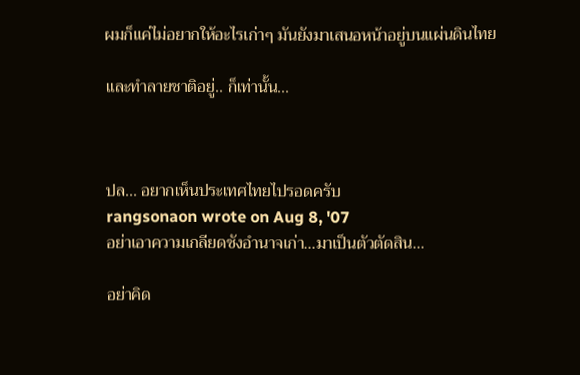ผมก็แค่ไม่อยากให้อะไรเก่าๆ มันยังมาเสนอหน้าอยู่บนแผ่นดินไทย

และทำลายชาติอยู่.. ก็เท่านั้น...



ปล... อยากเห็นประเทศไทยไปรอดครับ
rangsonaon wrote on Aug 8, '07
อย่าเอาความเกลียดชังอำนาจเก่า...มาเป็นตัวตัดสิน...

อย่าคิด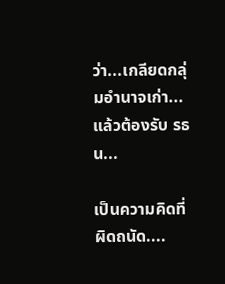ว่า...เกลียดกลุ่มอำนาจเก่า...แล้วต้องรับ รธน...

เป็นความคิดที่ผิดถนัด....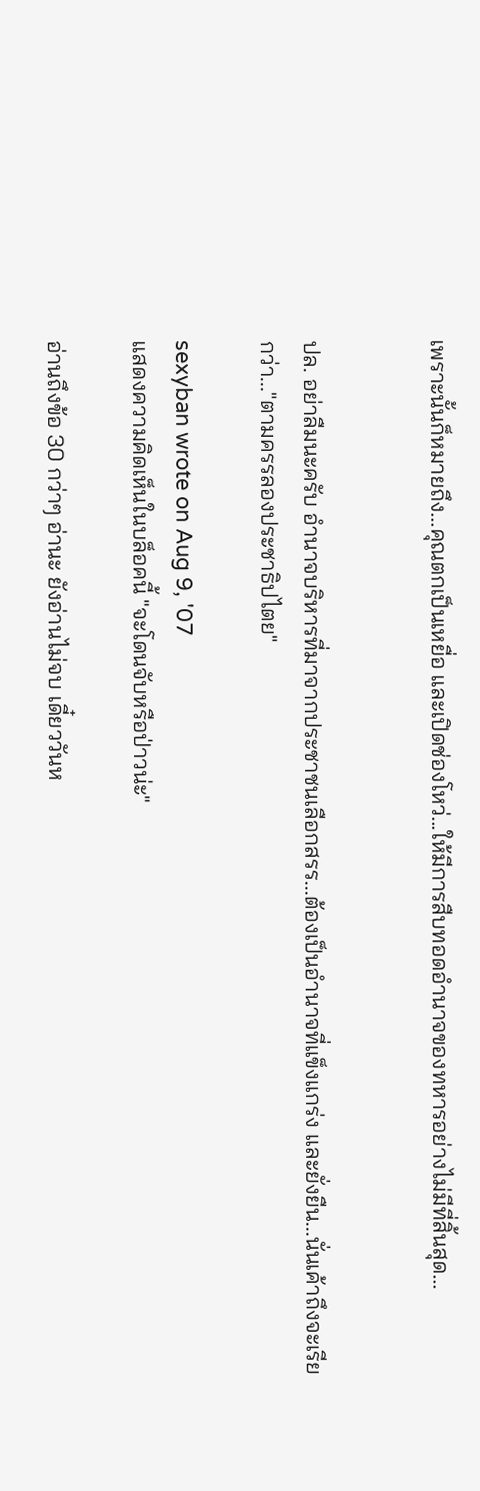เพราะนั้นก็หมายถึง...คุณตกเป็นเหยื่อ และเปิดช่องโหว่...ให้มีการสืบทอดอำนาจของทหารอย่างไม่มีที่สิ้นสุด...


ปล. อย่าลืมนะครับ อำนาจบริหารที่มาจากประชาชนเลือกสรร...ต้องเป็นอำนาจที่แข็งแกร่ง และยั่งยืน...นั่นเค้าถึงจะเรียกว่า..."ตามครรลองประชาธิปไตย"

sexyban wrote on Aug 9, '07
แสดงความคิดเห็นในบล็อคนี้ "จะโดนจับหรือป่าวน่ะ"

อ่านถึงข้อ 30 กว่าๆ อ่านะ ยังอ่านไม่จบ เดี๋ยววันห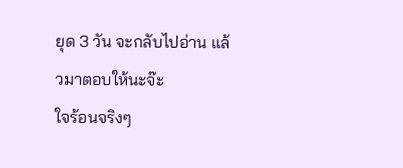ยุด 3 วัน จะกลับไปอ่าน แล้วมาตอบให้นะจ๊ะ
ใจร้อนจริงๆ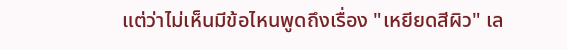แต่ว่าไม่เห็นมีข้อไหนพูดถึงเรื่อง "เหยียดสีผิว" เล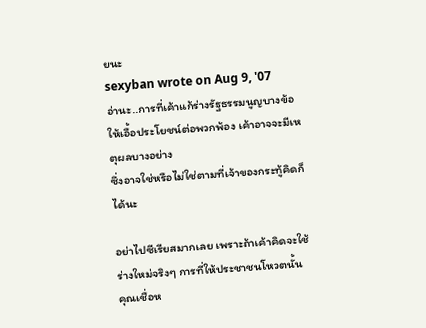ยนะ
sexyban wrote on Aug 9, '07
อ่านะ..การที่เค้าแก้ร่างรัฐธรรมนูญบางข้อให้เอื้อประโยชน์ต่อพวกพ้อง เค้าอาจจะมีเหตุผลบางอย่าง
ซึ่งอาจใช่หรือไม่ใช่ตามที่เจ้าของกระทู้คิดก็ได้นะ

อย่าไปซีเรียสมากเลย เพราะถ้าเค้าคิดจะใช้ร่างใหม่จริงๆ การที่ให้ประชาชนโหวตนั้น
คุณเชื่อห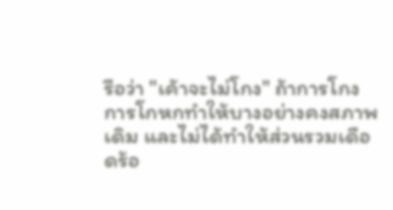รือว่า "เค้าจะไม่โกง" ถ้าการโกง การโกหกทำให้บางอย่างคงสภาพเดิม และไม่ได้ทำให้ส่วนรวมเดือดร้อ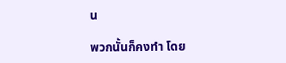น

พวกนั้นก็คงทำ โดย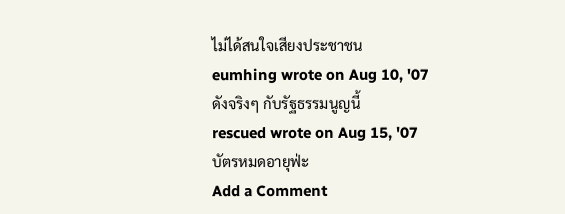ไม่ได้สนใจเสียงประชาชน
eumhing wrote on Aug 10, '07
ดังจริงๆ กับรัฐธรรมนูญนี้
rescued wrote on Aug 15, '07
บัตรหมดอายุฟ่ะ
Add a Comment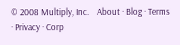© 2008 Multiply, Inc.    About · Blog · Terms · Privacy · Corp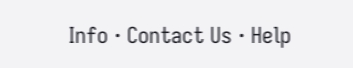Info · Contact Us · Help